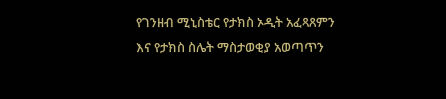የገንዘብ ሚኒስቴር የታክስ ኦዲት አፈጻጸምን እና የታክስ ስሌት ማስታወቂያ አወጣጥን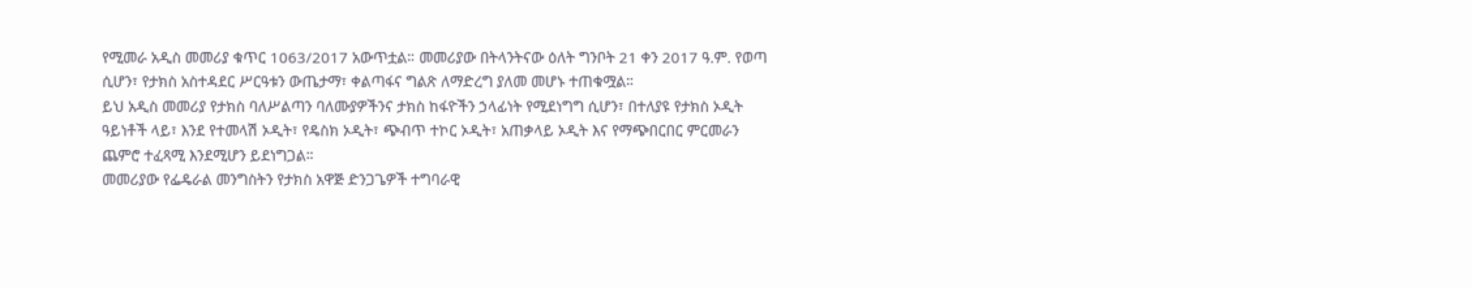የሚመራ አዲስ መመሪያ ቁጥር 1063/2017 አውጥቷል። መመሪያው በትላንትናው ዕለት ግንቦት 21 ቀን 2017 ዓ.ም. የወጣ ሲሆን፣ የታክስ አስተዳደር ሥርዓቱን ውጤታማ፣ ቀልጣፋና ግልጽ ለማድረግ ያለመ መሆኑ ተጠቁሟል።
ይህ አዲስ መመሪያ የታክስ ባለሥልጣን ባለሙያዎችንና ታክስ ከፋዮችን ኃላፊነት የሚደነግግ ሲሆን፣ በተለያዩ የታክስ ኦዲት ዓይነቶች ላይ፣ እንደ የተመላሽ ኦዲት፣ የዴስክ ኦዲት፣ ጭብጥ ተኮር ኦዲት፣ አጠቃላይ ኦዲት እና የማጭበርበር ምርመራን ጨምሮ ተፈጻሚ እንደሚሆን ይደነግጋል።
መመሪያው የፌዴራል መንግስትን የታክስ አዋጅ ድንጋጌዎች ተግባራዊ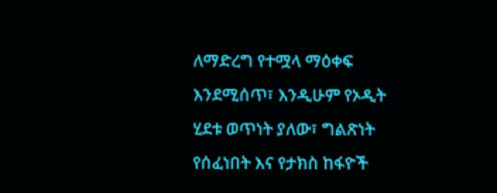ለማድረግ የተሟላ ማዕቀፍ እንደሚሰጥ፣ እንዲሁም የኦዲት ሂደቱ ወጥነት ያለው፣ ግልጽነት የሰፈነበት እና የታክስ ከፋዮች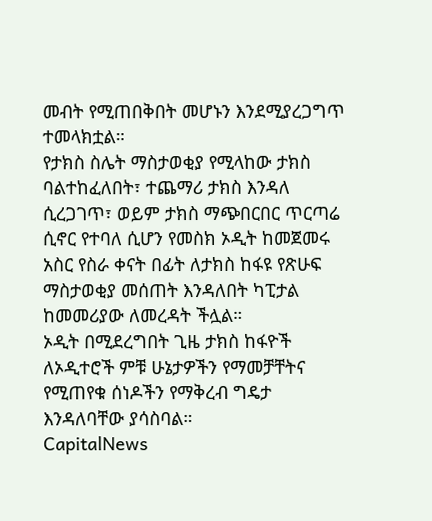መብት የሚጠበቅበት መሆኑን እንደሚያረጋግጥ ተመላክቷል።
የታክስ ስሌት ማስታወቂያ የሚላከው ታክስ ባልተከፈለበት፣ ተጨማሪ ታክስ እንዳለ ሲረጋገጥ፣ ወይም ታክስ ማጭበርበር ጥርጣሬ ሲኖር የተባለ ሲሆን የመስክ ኦዲት ከመጀመሩ አስር የስራ ቀናት በፊት ለታክስ ከፋዩ የጽሁፍ ማስታወቂያ መሰጠት እንዳለበት ካፒታል ከመመሪያው ለመረዳት ችሏል።
ኦዲት በሚደረግበት ጊዜ ታክስ ከፋዮች ለኦዲተሮች ምቹ ሁኔታዎችን የማመቻቸትና የሚጠየቁ ሰነዶችን የማቅረብ ግዴታ እንዳለባቸው ያሳስባል።
CapitalNews